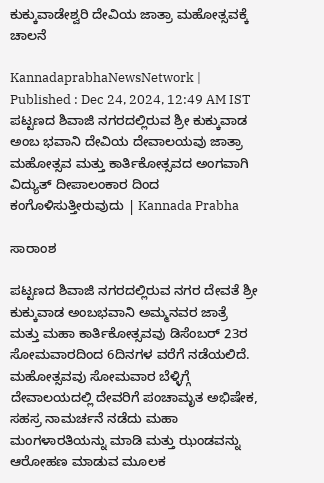ಕುಕ್ಕುವಾಡೇಶ್ವರಿ ದೇವಿಯ ಜಾತ್ರಾ ಮಹೋತ್ಸವಕ್ಕೆ ಚಾಲನೆ

KannadaprabhaNewsNetwork |
Published : Dec 24, 2024, 12:49 AM IST
ಪಟ್ಟಣದ ಶಿವಾಜಿ ನಗರದಲ್ಲಿರುವ ಶ್ರೀ ಕುಕ್ಕುವಾಡ ಅಂಬ ಭವಾನಿ ದೇವಿಯ ದೇವಾಲಯವು ಜಾತ್ರಾ ಮಹೋತ್ಸವ ಮತ್ತು ಕಾರ್ತಿಕೋತ್ಸವದ ಅಂಗವಾಗಿ ವಿದ್ಯುತ್ ದೀಪಾಲಂಕಾರ ದಿಂದ ಕಂಗೊಳಿಸುತ್ತೀರುವುದು | Kannada Prabha

ಸಾರಾಂಶ

ಪಟ್ಟಣದ ಶಿವಾಜಿ ನಗರದಲ್ಲಿರುವ ನಗರ ದೇವತೆ ಶ್ರೀ ಕುಕ್ಕುವಾಡ ಅಂಬಭವಾನಿ ಅಮ್ಮನವರ ಜಾತ್ರೆ ಮತ್ತು ಮಹಾ ಕಾರ್ತಿಕೋತ್ಸವವು ಡಿಸೆಂಬರ್ 23ರ ಸೋಮವಾರದಿಂದ 6ದಿನಗಳ ವರೆಗೆ ನಡೆಯಲಿದೆ. ಮಹೋತ್ಸವವು ಸೋಮವಾರ ಬೆಳ್ಳಿಗ್ಗೆ ದೇವಾಲಯದಲ್ಲಿ ದೇವರಿಗೆ ಪಂಚಾಮೃತ ಅಭಿಷೇಕ, ಸಹಸ್ರ ನಾಮರ್ಚನೆ ನಡೆದು ಮಹಾ ಮಂಗಳಾರತಿಯನ್ನು ಮಾಡಿ ಮತ್ತು ಝಂಡವನ್ನು ಆರೋಹಣ ಮಾಡುವ ಮೂಲಕ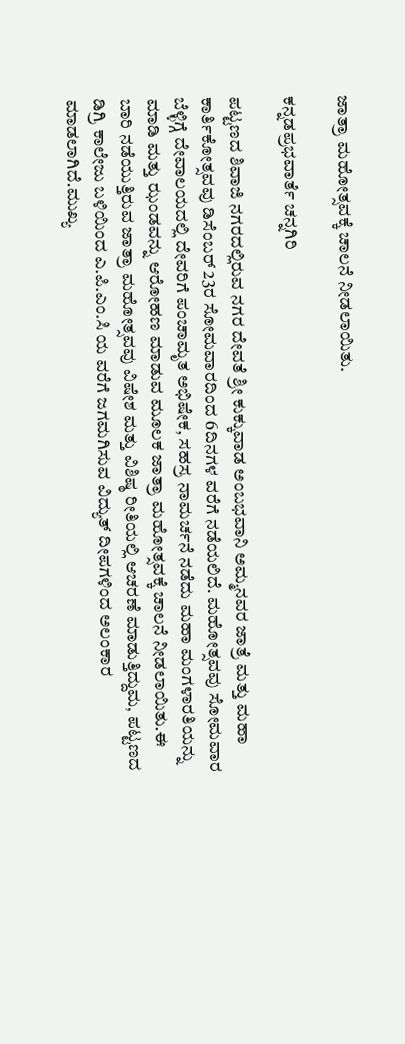ಜಾತ್ರಾ ಮಹೋತ್ಸವಕ್ಕೆ ಚಾಲನೆ ನೀಡಲಾಯಿತು.

ಕನ್ನಡಪ್ರಭವಾರ್ತೆ ಚನ್ನಗಿರಿ

ಪಟ್ಟಣದ ಶಿವಾಜಿ ನಗರದಲ್ಲಿರುವ ನಗರ ದೇವತೆ ಶ್ರೀ ಕುಕ್ಕುವಾಡ ಅಂಬಭವಾನಿ ಅಮ್ಮನವರ ಜಾತ್ರೆ ಮತ್ತು ಮಹಾ ಕಾರ್ತಿಕೋತ್ಸವವು ಡಿಸೆಂಬರ್ 23ರ ಸೋಮವಾರದಿಂದ 6ದಿನಗಳ ವರೆಗೆ ನಡೆಯಲಿದೆ. ಮಹೋತ್ಸವವು ಸೋಮವಾರ ಬೆಳ್ಳಿಗ್ಗೆ ದೇವಾಲಯದಲ್ಲಿ ದೇವರಿಗೆ ಪಂಚಾಮೃತ ಅಭಿಷೇಕ, ಸಹಸ್ರ ನಾಮರ್ಚನೆ ನಡೆದು ಮಹಾ ಮಂಗಳಾರತಿಯನ್ನು ಮಾಡಿ ಮತ್ತು ಝಂಡವನ್ನು ಆರೋಹಣ ಮಾಡುವ ಮೂಲಕ ಜಾತ್ರಾ ಮಹೋತ್ಸವಕ್ಕೆ ಚಾಲನೆ ನೀಡಲಾಯಿತು.ಈ ಬಾರಿ ನಡೆಯುತ್ತಿರುವ ಜಾತ್ರಾ ಮಹೋತ್ಸವವು ವಿಷೇಶ ಮತ್ತು ವಿಶಿಷ್ಠ ರೀತಿಯಲ್ಲಿ ಆಚರಣೆ ಮಾಡುತ್ತಿದ್ದುಮ, ಪಟ್ಟಣದ ಡಿಗ್ರಿ ಕಾಲೇಜು ಬಳಿಯಿಂದ ಎ.ಪಿ.ಎಂ.ಸಿ ಯ ವರೆಗೆ ಜಗಮಗಿಸುವ ವಿದ್ಯುತ್ ದೀಪಗಳಿಂದ ಅಲಂಕಾರ ಮಾಡಲಾಗಿದೆ.ಮುಖ್ಯ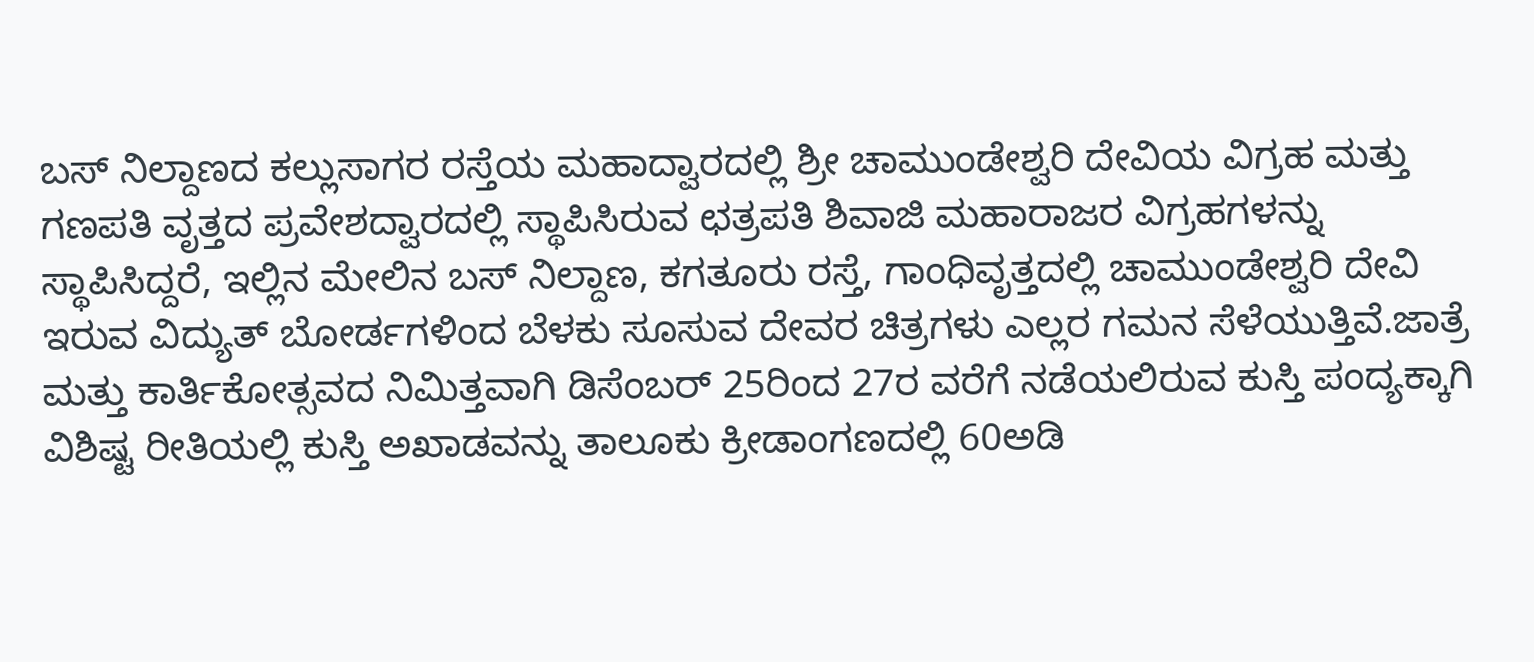ಬಸ್ ನಿಲ್ದಾಣದ ಕಲ್ಲುಸಾಗರ ರಸ್ತೆಯ ಮಹಾದ್ವಾರದಲ್ಲಿ ಶ್ರೀ ಚಾಮುಂಡೇಶ್ವರಿ ದೇವಿಯ ವಿಗ್ರಹ ಮತ್ತು ಗಣಪತಿ ವೃತ್ತದ ಪ್ರವೇಶದ್ವಾರದಲ್ಲಿ ಸ್ಥಾಪಿಸಿರುವ ಛತ್ರಪತಿ ಶಿವಾಜಿ ಮಹಾರಾಜರ ವಿಗ್ರಹಗಳನ್ನು ಸ್ಥಾಪಿಸಿದ್ದರೆ, ಇಲ್ಲಿನ ಮೇಲಿನ ಬಸ್ ನಿಲ್ದಾಣ, ಕಗತೂರು ರಸ್ತೆ, ಗಾಂಧಿವೃತ್ತದಲ್ಲಿ ಚಾಮುಂಡೇಶ್ವರಿ ದೇವಿ ಇರುವ ವಿದ್ಯುತ್ ಬೋರ್ಡಗಳಿಂದ ಬೆಳಕು ಸೂಸುವ ದೇವರ ಚಿತ್ರಗಳು ಎಲ್ಲರ ಗಮನ ಸೆಳೆಯುತ್ತಿವೆ.ಜಾತ್ರೆ ಮತ್ತು ಕಾರ್ತಿಕೋತ್ಸವದ ನಿಮಿತ್ತವಾಗಿ ಡಿಸೆಂಬರ್ 25ರಿಂದ 27ರ ವರೆಗೆ ನಡೆಯಲಿರುವ ಕುಸ್ತಿ ಪಂದ್ಯಕ್ಕಾಗಿ ವಿಶಿಷ್ಟ ರೀತಿಯಲ್ಲಿ ಕುಸ್ತಿ ಅಖಾಡವನ್ನು ತಾಲೂಕು ಕ್ರೀಡಾಂಗಣದಲ್ಲಿ 60ಅಡಿ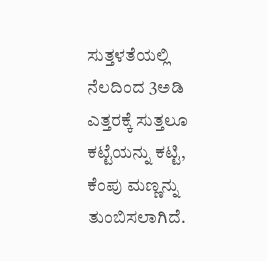ಸುತ್ತಳತೆಯಲ್ಲಿ ನೆಲದಿಂದ 3ಅಡಿ ಎತ್ತರಕ್ಕೆ ಸುತ್ತಲೂ ಕಟ್ಟೆಯನ್ನು ಕಟ್ಟಿ, ಕೆಂಪು ಮಣ್ಣನ್ನು ತುಂಬಿಸಲಾಗಿದೆ.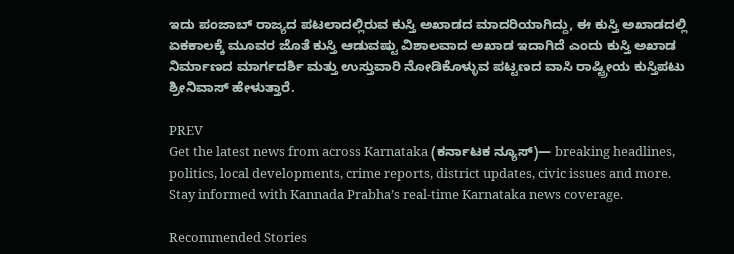ಇದು ಪಂಜಾಬ್ ರಾಜ್ಯದ ಪಟಲಾದಲ್ಲಿರುವ ಕುಸ್ತಿ ಅಖಾಡದ ಮಾದರಿಯಾಗಿದ್ದು, ಈ ಕುಸ್ತಿ ಅಖಾಡದಲ್ಲಿ ಏಕಕಾಲಕ್ಕೆ ಮೂವರ ಜೊತೆ ಕುಸ್ತಿ ಆಡುವಷ್ಟು ವಿಶಾಲವಾದ ಅಖಾಡ ಇದಾಗಿದೆ ಎಂದು ಕುಸ್ತಿ ಅಖಾಡ ನಿರ್ಮಾಣದ ಮಾರ್ಗದರ್ಶಿ ಮತ್ತು ಉಸ್ತುವಾರಿ ನೋಡಿಕೊಳ್ಳುವ ಪಟ್ಟಣದ ವಾಸಿ ರಾಷ್ಟ್ರೀಯ ಕುಸ್ತಿಪಟು ಶ್ರೀನಿವಾಸ್ ಹೇಳುತ್ತಾರೆ.

PREV
Get the latest news from across Karnataka (ಕರ್ನಾಟಕ ನ್ಯೂಸ್)— breaking headlines, politics, local developments, crime reports, district updates, civic issues and more. Stay informed with Kannada Prabha’s real‑time Karnataka news coverage.

Recommended Stories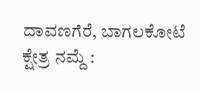ದಾವಣಗೆರೆ, ಬಾಗಲಕೋಟೆ ಕ್ಷೇತ್ರ ನಮ್ದೆ :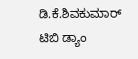ಡಿ.ಕೆ.ಶಿವಕುಮಾರ್‌
ಟಿಬಿ ಡ್ಯಾಂ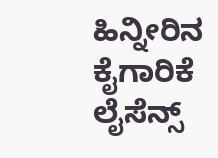ಹಿನ್ನೀರಿನ ಕೈಗಾರಿಕೆ ಲೈಸೆನ್ಸ್‌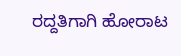ರದ್ದತಿಗಾಗಿ ಹೋರಾಟ